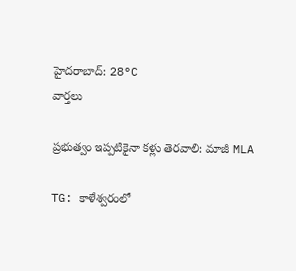హైదరాబాద్: 28°C
వార్తలు

ప్రభుత్వం ఇప్పటికైనా కళ్లు తెరవాలి: మాజీ MLA

TG: కాళేశ్వరంలో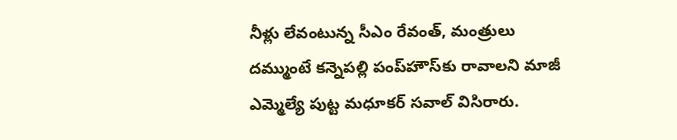నీళ్లు లేవంటున్న సీఎం రేవంత్, మంత్రులు దమ్ముంటే కన్నెపల్లి పంప్‌హౌస్‌కు రావాలని మాజీ ఎమ్మెల్యే పుట్ట మధూకర్ సవాల్ విసిరారు.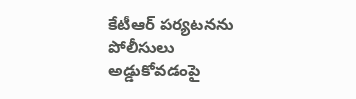కేటీఆర్ పర్యటనను పోలీసులు అడ్డుకోవడంపై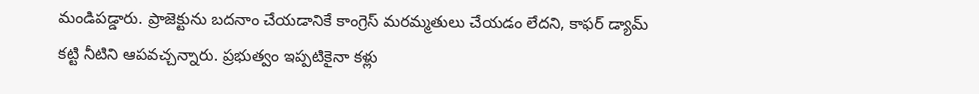మండిపడ్డారు. ప్రాజెక్టును బదనాం చేయడానికే కాంగ్రెస్ మరమ్మతులు చేయడం లేదని, కాఫర్ డ్యామ్ కట్టి నీటిని ఆపవచ్చన్నారు. ప్రభుత్వం ఇప్పటికైనా కళ్లు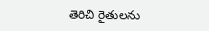తెరిచి రైతులను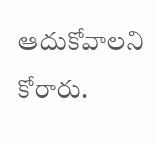ఆదుకోవాలని కోరారు.